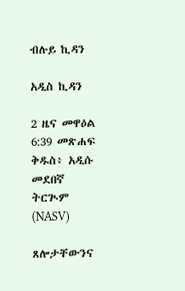ብሉይ ኪዳን

አዲስ ኪዳን

2 ዜና መዋዕል 6:39 መጽሐፍ ቅዱስ፥ አዲሱ መደበኛ ትርጒም (NASV)

ጸሎታቸውንና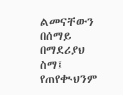ልመናቸውን በሰማይ በማደሪያህ ስማ፤ የጠየቊህንም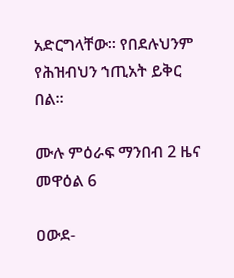አድርግላቸው። የበደሉህንም የሕዝብህን ኀጢአት ይቅር በል።

ሙሉ ምዕራፍ ማንበብ 2 ዜና መዋዕል 6

ዐውደ-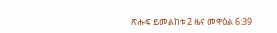ጽሑፍ ይመልከቱ 2 ዜና መዋዕል 6:39